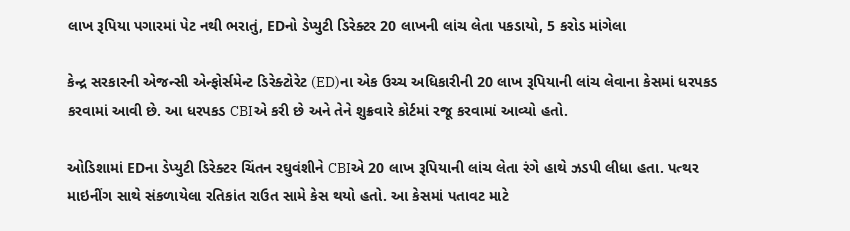લાખ રૂપિયા પગારમાં પેટ નથી ભરાતું, EDનો ડેપ્યુટી ડિરેક્ટર 20 લાખની લાંચ લેતા પકડાયો, 5 કરોડ માંગેલા

કેન્દ્ર સરકારની એજન્સી એન્ફોર્સમેન્ટ ડિરેક્ટોરેટ (ED)ના એક ઉચ્ચ અધિકારીની 20 લાખ રૂપિયાની લાંચ લેવાના કેસમાં ધરપકડ કરવામાં આવી છે. આ ધરપકડ CBIએ કરી છે અને તેને શુક્રવારે કોર્ટમાં રજૂ કરવામાં આવ્યો હતો.

ઓડિશામાં EDના ડેપ્યુટી ડિરેક્ટર ચિંતન રઘુવંશીને CBIએ 20 લાખ રૂપિયાની લાંચ લેતા રંગે હાથે ઝડપી લીધા હતા. પત્થર માઇનીંગ સાથે સંકળાયેલા રતિકાંત રાઉત સામે કેસ થયો હતો. આ કેસમાં પતાવટ માટે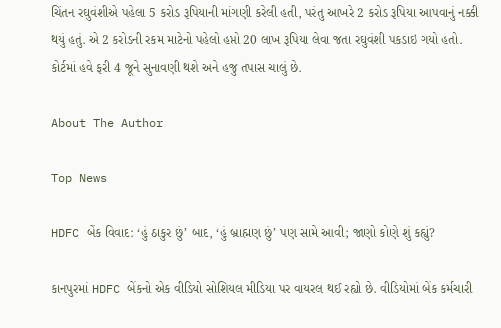ચિંતન રઘુવંશીએ પહેલા 5 કરોડ રૂપિયાની માંગણી કરેલી હતી, પરંતુ આખરે 2 કરોડ રૂપિયા આપવાનું નક્કી થયું હતું. એ 2 કરોડની રકમ માટેનો પહેલો હપ્તો 20 લાખ રૂપિયા લેવા જતા રઘુવંશી પકડાઇ ગયો હતો. કોર્ટમાં હવે ફરી 4 જૂને સુનાવણી થશે અને હજુ તપાસ ચાલું છે.

About The Author

Top News

HDFC બેંક વિવાદ: ‘હું ઠાકુર છું’ બાદ, ‘હું બ્રાહ્મણ છું’ પણ સામે આવી; જાણો કોણે શું કહ્યું?

કાનપુરમાં HDFC બેંકનો એક વીડિયો સોશિયલ મીડિયા પર વાયરલ થઈ રહ્યો છે. વીડિયોમાં બેંક કર્મચારી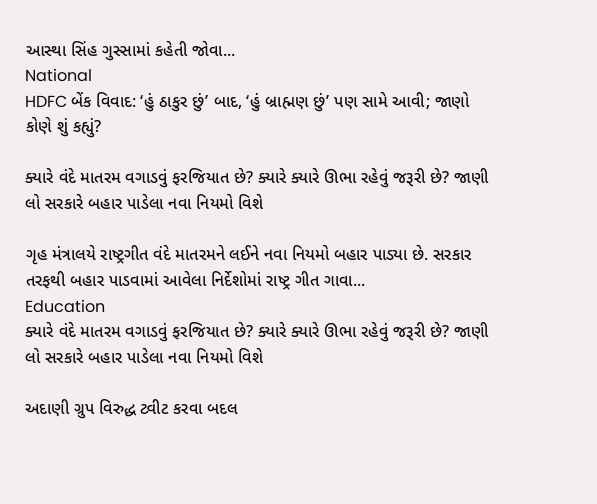આસ્થા સિંહ ગુસ્સામાં કહેતી જોવા...
National
HDFC બેંક વિવાદ: ‘હું ઠાકુર છું’ બાદ, ‘હું બ્રાહ્મણ છું’ પણ સામે આવી; જાણો કોણે શું કહ્યું?

ક્યારે વંદે માતરમ વગાડવું ફરજિયાત છે? ક્યારે ક્યારે ઊભા રહેવું જરૂરી છે? જાણી લો સરકારે બહાર પાડેલા નવા નિયમો વિશે

ગૃહ મંત્રાલયે રાષ્ટ્રગીત વંદે માતરમને લઈને નવા નિયમો બહાર પાડ્યા છે. સરકાર તરફથી બહાર પાડવામાં આવેલા નિર્દેશોમાં રાષ્ટ્ર ગીત ગાવા...
Education
ક્યારે વંદે માતરમ વગાડવું ફરજિયાત છે? ક્યારે ક્યારે ઊભા રહેવું જરૂરી છે? જાણી લો સરકારે બહાર પાડેલા નવા નિયમો વિશે

અદાણી ગ્રુપ વિરુદ્ધ ટ્વીટ કરવા બદલ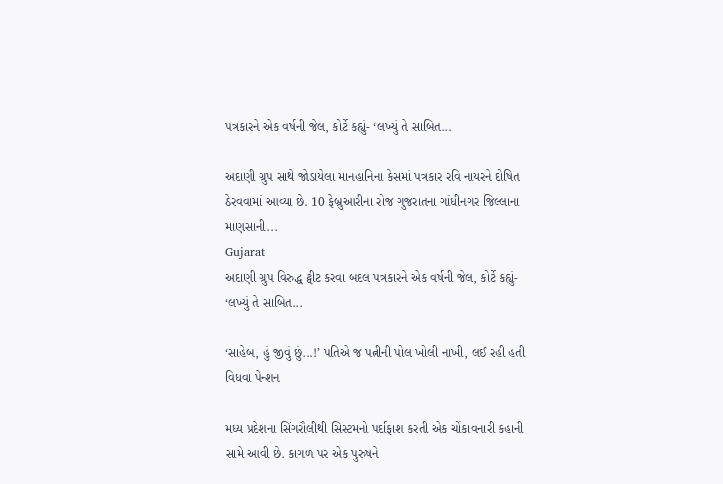પત્રકારને એક વર્ષની જેલ, કોર્ટે કહ્યું- ‘લખ્યું તે સાબિત...

અદાણી ગ્રુપ સાથે જોડાયેલા માનહાનિના કેસમાં પત્રકાર રવિ નાયરને દોષિત ઠેરવવામાં આવ્યા છે. 10 ફેબ્રુઆરીના રોજ ગુજરાતના ગાંધીનગર જિલ્લાના માણસાની...
Gujarat
અદાણી ગ્રુપ વિરુદ્ધ ટ્વીટ કરવા બદલ પત્રકારને એક વર્ષની જેલ, કોર્ટે કહ્યું- ‘લખ્યું તે સાબિત...

‘સાહેબ, હું જીવું છું...!’ પતિએ જ પત્નીની પોલ ખોલી નાખી, લઈ રહી હતી વિધવા પેન્શન

મધ્ય પ્રદેશના સિંગરૌલીથી સિસ્ટમનો પર્દાફાશ કરતી એક ચોંકાવનારી કહાની સામે આવી છે. કાગળ પર એક પુરુષને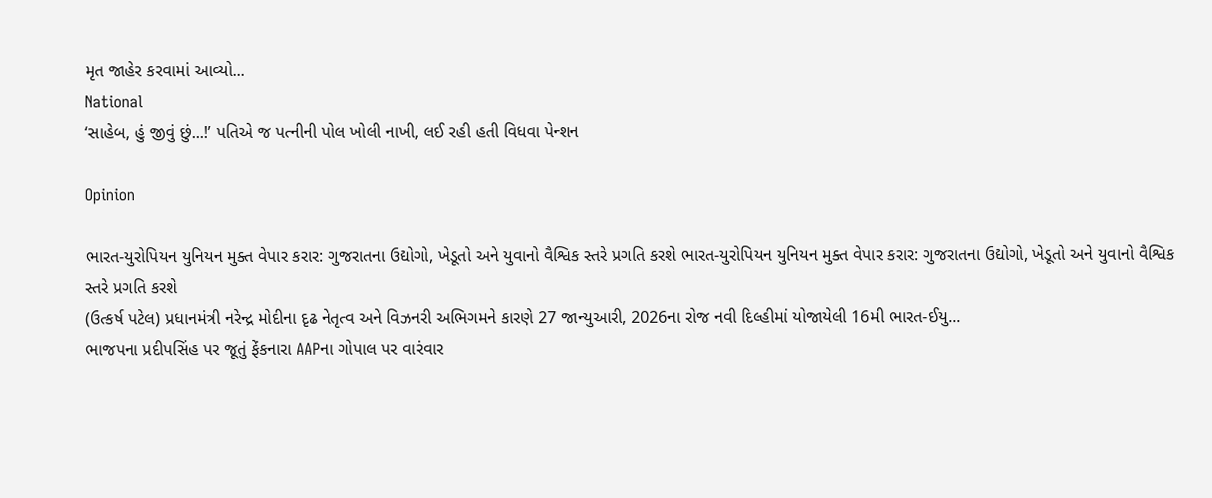મૃત જાહેર કરવામાં આવ્યો...
National
‘સાહેબ, હું જીવું છું...!’ પતિએ જ પત્નીની પોલ ખોલી નાખી, લઈ રહી હતી વિધવા પેન્શન

Opinion

ભારત-યુરોપિયન યુનિયન મુક્ત વેપાર કરાર: ગુજરાતના ઉદ્યોગો, ખેડૂતો અને યુવાનો વૈશ્વિક સ્તરે પ્રગતિ કરશે ભારત-યુરોપિયન યુનિયન મુક્ત વેપાર કરાર: ગુજરાતના ઉદ્યોગો, ખેડૂતો અને યુવાનો વૈશ્વિક સ્તરે પ્રગતિ કરશે
(ઉત્કર્ષ પટેલ) પ્રધાનમંત્રી નરેન્દ્ર મોદીના દૃઢ નેતૃત્વ અને વિઝનરી અભિગમને કારણે 27 જાન્યુઆરી, 2026ના રોજ નવી દિલ્હીમાં યોજાયેલી 16મી ભારત-ઈયુ...
ભાજપના પ્રદીપસિંહ પર જૂતું ફેંકનારા AAPના ગોપાલ પર વારંવાર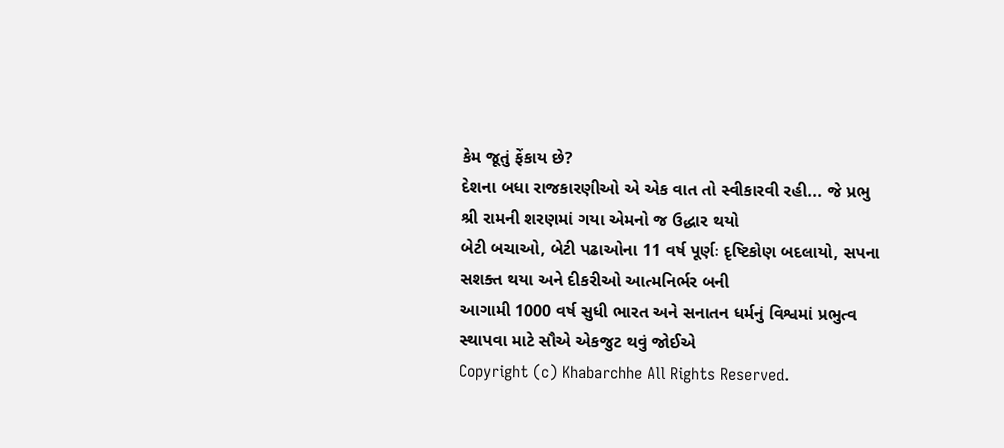કેમ જૂતું ફેંકાય છે?
દેશના બધા રાજકારણીઓ એ એક વાત તો સ્વીકારવી રહી... જે પ્રભુ શ્રી રામની શરણમાં ગયા એમનો જ ઉદ્ધાર થયો
બેટી બચાઓ, બેટી પઢાઓના 11 વર્ષ પૂર્ણઃ દૃષ્ટિકોણ બદલાયો, સપના સશક્ત થયા અને દીકરીઓ આત્મનિર્ભર બની
આગામી 1000 વર્ષ સુધી ભારત અને સનાતન ધર્મનું વિશ્વમાં પ્રભુત્વ સ્થાપવા માટે સૌએ એકજુટ થવું જોઈએ
Copyright (c) Khabarchhe All Rights Reserved.